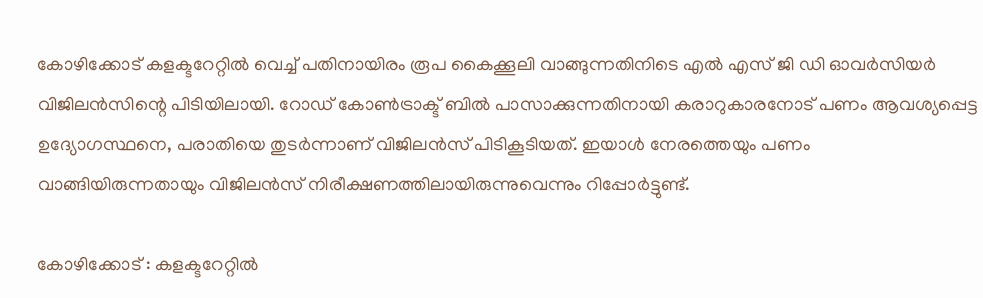കോഴിക്കോട് കളക്ടറേറ്റിൽ വെച്ച് പതിനായിരം രൂപ കൈക്കൂലി വാങ്ങുന്നതിനിടെ എൽ എസ് ജി ഡി ഓവർസിയർ വിജിലൻസിന്റെ പിടിയിലായി. റോഡ് കോൺട്രാക്ട് ബിൽ പാസാക്കുന്നതിനായി കരാറുകാരനോട് പണം ആവശ്യപ്പെട്ട ഉദ്യോഗസ്ഥനെ, പരാതിയെ തുടർന്നാണ് വിജിലൻസ് പിടികൂടിയത്. ഇയാൾ നേരത്തെയും പണം വാങ്ങിയിരുന്നതായും വിജിലൻസ് നിരീക്ഷണത്തിലായിരുന്നുവെന്നും റിപ്പോർട്ടുണ്ട്.

കോഴിക്കോട് : കളക്ടറേറ്റിൽ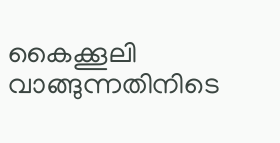കൈക്കൂലി വാങ്ങുന്നതിനിടെ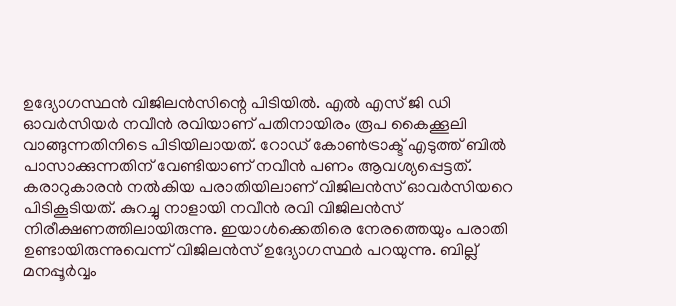ഉദ്യോഗസ്ഥൻ വിജിലൻസിന്റെ പിടിയിൽ. എൽ എസ് ജി ഡി ഓവർസിയർ നവീൻ രവിയാണ് പതിനായിരം രൂപ കൈക്കൂലി വാങ്ങുന്നതിനിടെ പിടിയിലായത്. റോഡ് കോണ്‍ട്രാക്ട് എടുത്ത് ബിൽ പാസാക്കുന്നതിന് വേണ്ടിയാണ് നവീൻ പണം ആവശ്യപ്പെട്ടത്. കരാറുകാരൻ നൽകിയ പരാതിയിലാണ് വിജിലൻസ് ഓവർസിയറെ പിടികൂടിയത്. കുറച്ചു നാളായി നവീൻ രവി വിജിലൻസ് നിരീക്ഷണത്തിലായിരുന്നു. ഇയാൾക്കെതിരെ നേരത്തെയും പരാതി ഉണ്ടായിരുന്നുവെന്ന് വിജിലൻസ് ഉദ്യോഗസ്ഥർ പറയുന്നു. ബില്ല് മനപ്പൂർവ്വം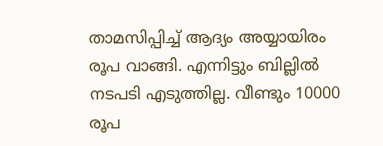താമസിപ്പിച്ച് ആദ്യം അയ്യായിരം രൂപ വാങ്ങി. എന്നിട്ടും ബില്ലിൽ നടപടി എടുത്തില്ല. വീണ്ടും 10000 രൂപ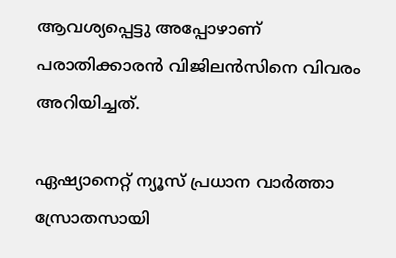ആവശ്യപ്പെട്ടു അപ്പോഴാണ് പരാതിക്കാരൻ വിജിലൻസിനെ വിവരം അറിയിച്ചത്.

ഏഷ്യാനെറ്റ് ന്യൂസ് പ്രധാന വാർത്താ സ്രോതസായി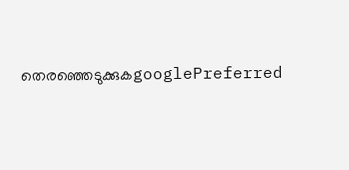തെരഞ്ഞെടുക്കുകgooglePreferred